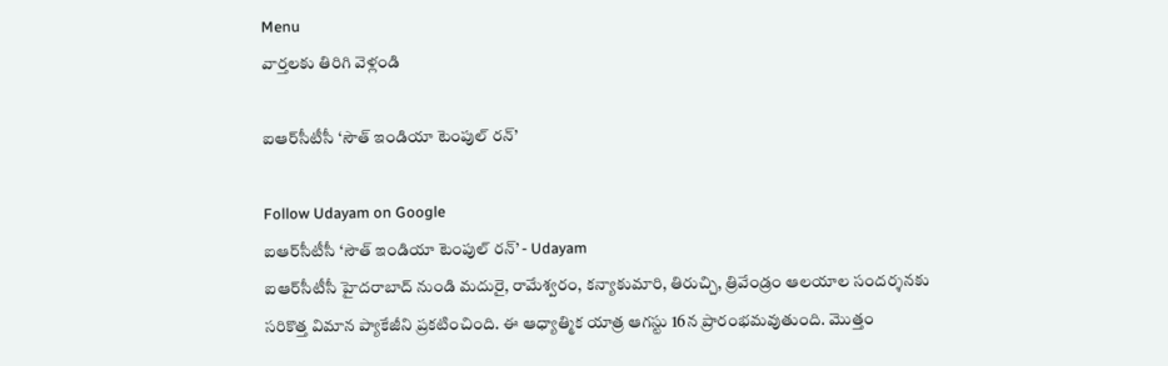Menu
వార్తలకు తిరిగి వెళ్లండి

ఐఆర్‌సీటీసీ ‘సౌత్ ఇండియా టెంపుల్ రన్’

Follow Udayam on Google
ఐఆర్‌సీటీసీ ‘సౌత్ ఇండియా టెంపుల్ రన్’ - Udayam
ఐఆర్‌సీటీసీ హైదరాబాద్ నుండి మదురై, రామేశ్వరం, కన్యాకుమారి, తిరుచ్చి, త్రివేండ్రం ఆలయాల సందర్శనకు సరికొత్త విమాన ప్యాకేజీని ప్రకటించింది. ఈ ఆధ్యాత్మిక యాత్ర ఆగస్టు 16న ప్రారంభమవుతుంది. మొత్తం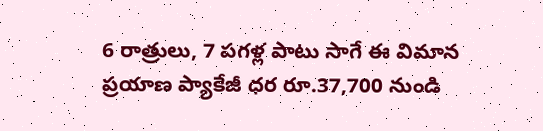6 రాత్రులు, 7 పగళ్ల పాటు సాగే ఈ విమాన ప్రయాణ ప్యాకేజీ ధర రూ.37,700 నుండి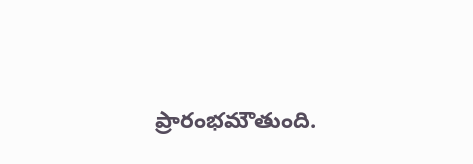ప్రారంభమౌతుంది.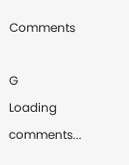Comments

G
Loading comments...